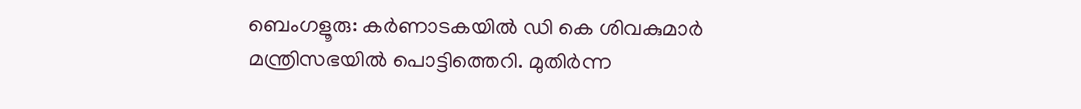ബെംഗളൂരു: കർണാടകയിൽ ഡി കെ ശിവകുമാർ മന്ത്രിസഭയിൽ പൊട്ടിത്തെറി. മുതിർന്ന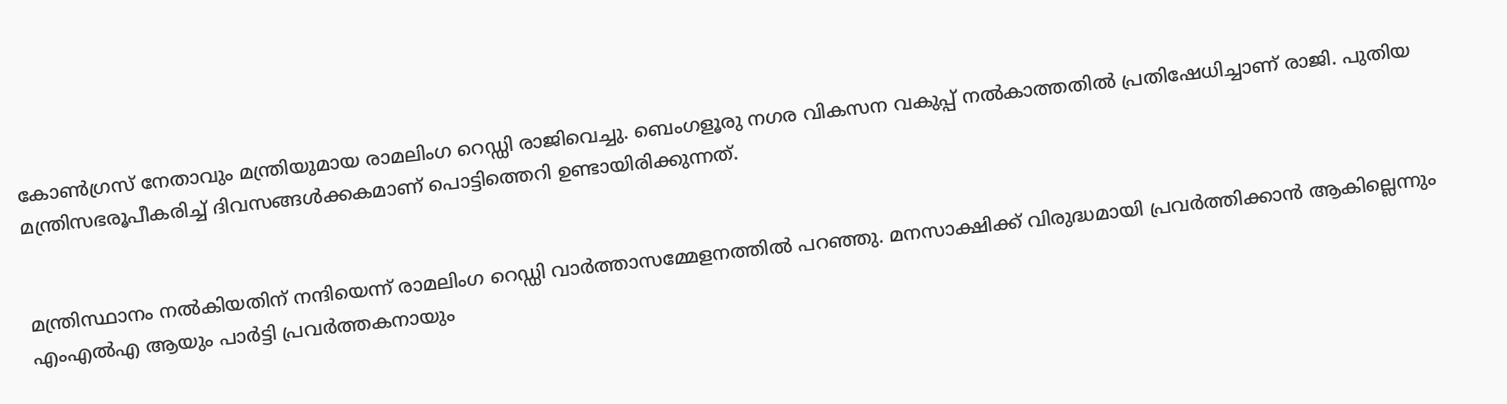കോൺഗ്രസ് നേതാവും മന്ത്രിയുമായ രാമലിംഗ റെഡ്ഡി രാജിവെച്ചു. ബെംഗളൂരു നഗര വികസന വകുപ്പ് നൽകാത്തതിൽ പ്രതിഷേധിച്ചാണ് രാജി. പുതിയ മന്ത്രിസഭരൂപീകരിച്ച് ദിവസങ്ങൾക്കകമാണ് പൊട്ടിത്തെറി ഉണ്ടായിരിക്കുന്നത്.


മന്ത്രിസ്ഥാനം നൽകിയതിന് നന്ദിയെന്ന് രാമലിംഗ റെഡ്ഡി വാർത്താസമ്മേളനത്തിൽ പറഞ്ഞു. മനസാക്ഷിക്ക് വിരുദ്ധമായി പ്രവർത്തിക്കാൻ ആകില്ലെന്നും എംഎൽഎ ആയും പാർട്ടി പ്രവർത്തകനായും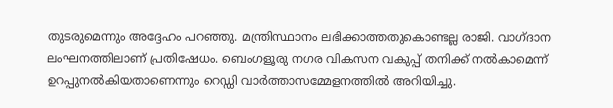തുടരുമെന്നും അദ്ദേഹം പറഞ്ഞു. മന്ത്രിസ്ഥാനം ലഭിക്കാത്തതുകൊണ്ടല്ല രാജി. വാഗ്ദാന ലംഘനത്തിലാണ് പ്രതിഷേധം. ബെംഗളൂരു നഗര വികസന വകുപ്പ് തനിക്ക് നൽകാമെന്ന് ഉറപ്പുനൽകിയതാണെന്നും റെഡ്ഡി വാർത്താസമ്മേളനത്തിൽ അറിയിച്ചു.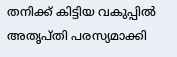തനിക്ക് കിട്ടിയ വകുപ്പിൽ അതൃപ്തി പരസ്യമാക്കി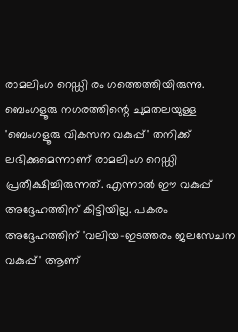രാമലിംഗ റെഡ്ഡി രം ഗത്തെത്തിയിരുന്നു. ബെംഗളൂരു നഗരത്തിന്റെ ചുമതലയുള്ള 'ബെംഗളൂരു വികസന വകുപ്പ്' തനിക്ക് ലഭിക്കുമെന്നാണ് രാമലിംഗ റെഡ്ഡി പ്രതീക്ഷിച്ചിരുന്നത്. എന്നാൽ ഈ വകുപ്പ് അദ്ദേഹത്തിന് കിട്ടിയില്ല. പകരം അദ്ദേഹത്തിന് 'വലിയ-ഇടത്തരം ജലസേചന വകുപ്പ്' ആണ്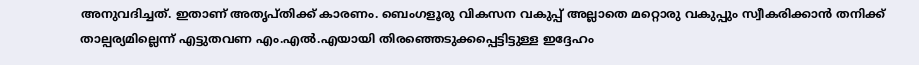അനുവദിച്ചത്. ഇതാണ് അതൃപ്‌തിക്ക് കാരണം. ബെംഗളൂരു വികസന വകുപ്പ് അല്ലാതെ മറ്റൊരു വകുപ്പും സ്വീകരിക്കാൻ തനിക്ക് താല്പര്യമില്ലെന്ന് എട്ടുതവണ എം.എൽ.എയായി തിരഞ്ഞെടുക്കപ്പെട്ടിട്ടുള്ള ഇദ്ദേഹം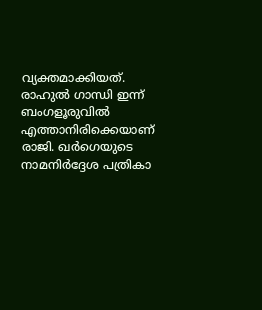വ്യക്തമാക്കിയത്. രാഹുൽ ഗാന്ധി ഇന്ന് ബംഗളൂരുവിൽ എത്താനിരിക്കെയാണ് രാജി. ഖർഗെയുടെ നാമനിർദ്ദേശ പത്രികാ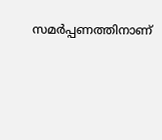സമർപ്പണത്തിനാണ്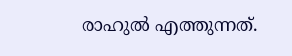രാഹുൽ എത്തുന്നത്.